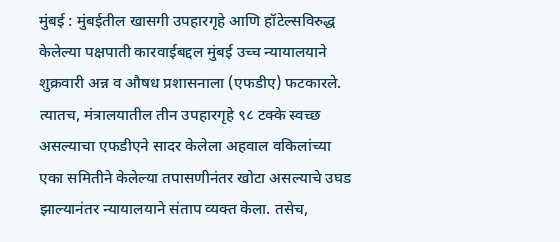मुंबई : मुंबईतील खासगी उपहारगृहे आणि हॉटेल्सविरुद्ध केलेल्या पक्षपाती कारवाईबद्दल मुंबई उच्च न्यायालयाने शुक्रवारी अन्न व औषध प्रशासनाला (एफडीए) फटकारले. त्यातच, मंत्रालयातील तीन उपहारगृहे ९८ टक्के स्वच्छ असल्याचा एफडीएने सादर केलेला अहवाल वकिलांच्या एका समितीने केलेल्या तपासणीनंतर खोटा असल्याचे उघड झाल्यानंतर न्यायालयाने संताप व्यक्त केला. तसेच,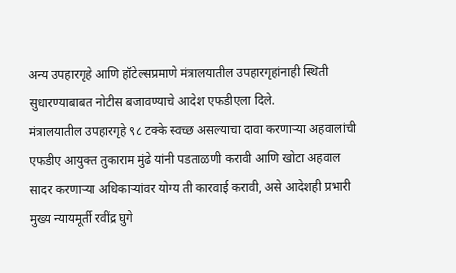अन्य उपहारगृहे आणि हॉटेल्सप्रमाणे मंत्रालयातील उपहारगृहांनाही स्थिती सुधारण्याबाबत नोटीस बजावण्याचे आदेश एफडीएला दिले.
मंत्रालयातील उपहारगृहे ९८ टक्के स्वच्छ असल्याचा दावा करणाऱ्या अहवालांची एफडीए आयुक्त तुकाराम मुंढे यांनी पडताळणी करावी आणि खोटा अहवाल सादर करणाऱ्या अधिकाऱ्यांवर योग्य ती कारवाई करावी, असे आदेशही प्रभारी मुख्य न्यायमूर्ती रवींद्र घुगे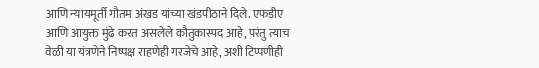आणि न्यायमूर्ती गौतम अंखड यांच्या खंडपीठाने दिले. एफडीए आणि आयुक्त मुंढे करत असलेले कौतुकास्पद आहे, परंतु त्याच वेळी या यंत्रणेने निष्पक्ष राहणेही गरजेचे आहे, अशी टिप्पणीही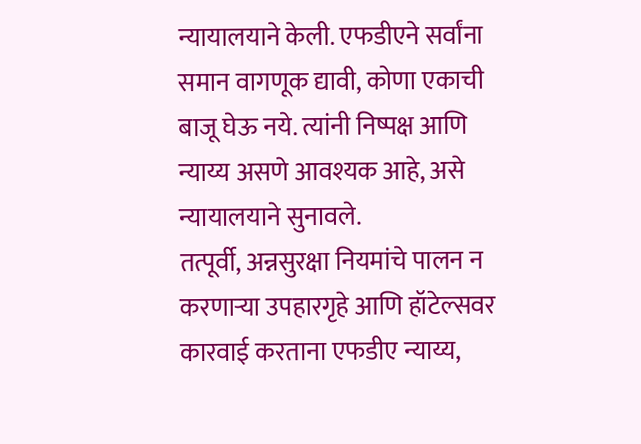न्यायालयाने केली. एफडीएने सर्वांना समान वागणूक द्यावी, कोणा एकाची बाजू घेऊ नये. त्यांनी निष्पक्ष आणि न्याय्य असणे आवश्यक आहे, असे न्यायालयाने सुनावले.
तत्पूर्वी, अन्नसुरक्षा नियमांचे पालन न करणाऱ्या उपहारगृहे आणि हॉटेल्सवर कारवाई करताना एफडीए न्याय्य,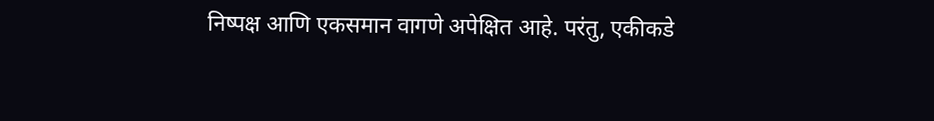निष्पक्ष आणि एकसमान वागणे अपेक्षित आहे. परंतु, एकीकडे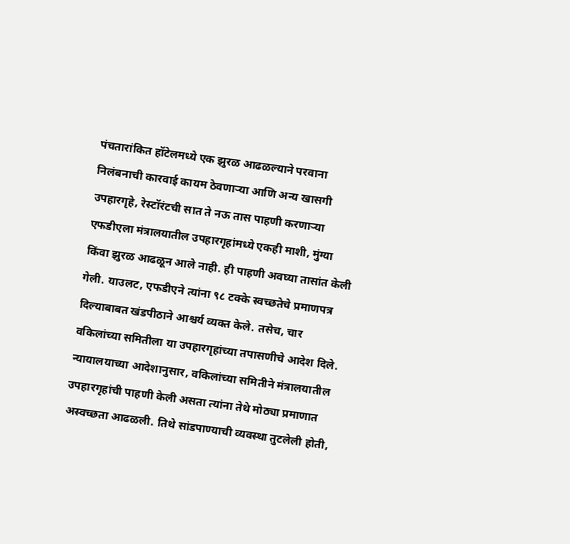पंचतारांकित हॉटेलमध्ये एक झुरळ आढळल्याने परवाना निलंबनाची कारवाई कायम ठेवणाऱ्या आणि अन्य खासगी उपहारगृहे, रेस्टॉरंटची सात ते नऊ तास पाहणी करणाऱ्या एफडीएला मंत्रालयातील उपहारगृहांमध्ये एकही माशी, मुंग्या किंवा झुरळ आढळून आले नाही. ही पाहणी अवघ्या तासांत केली गेली. याउलट, एफडीएने त्यांना ९८ टक्के स्वच्छतेचे प्रमाणपत्र दिल्याबाबत खंडपीठाने आश्चर्य व्यक्त केले. तसेच, चार वकिलांच्या समितीला या उपहारगृहांच्या तपासणीचे आदेश दिले. न्यायालयाच्या आदेशानुसार, वकिलांच्या समितीने मंत्रालयातील उपहारगृहांची पाहणी केली असता त्यांना तेथे मोठ्या प्रमाणात अस्वच्छता आढळली. तिथे सांडपाण्याची व्यवस्था तुटलेली होती,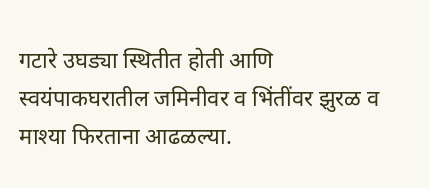गटारे उघड्या स्थितीत होती आणि स्वयंपाकघरातील जमिनीवर व भिंतींवर झुरळ व माश्या फिरताना आढळल्या.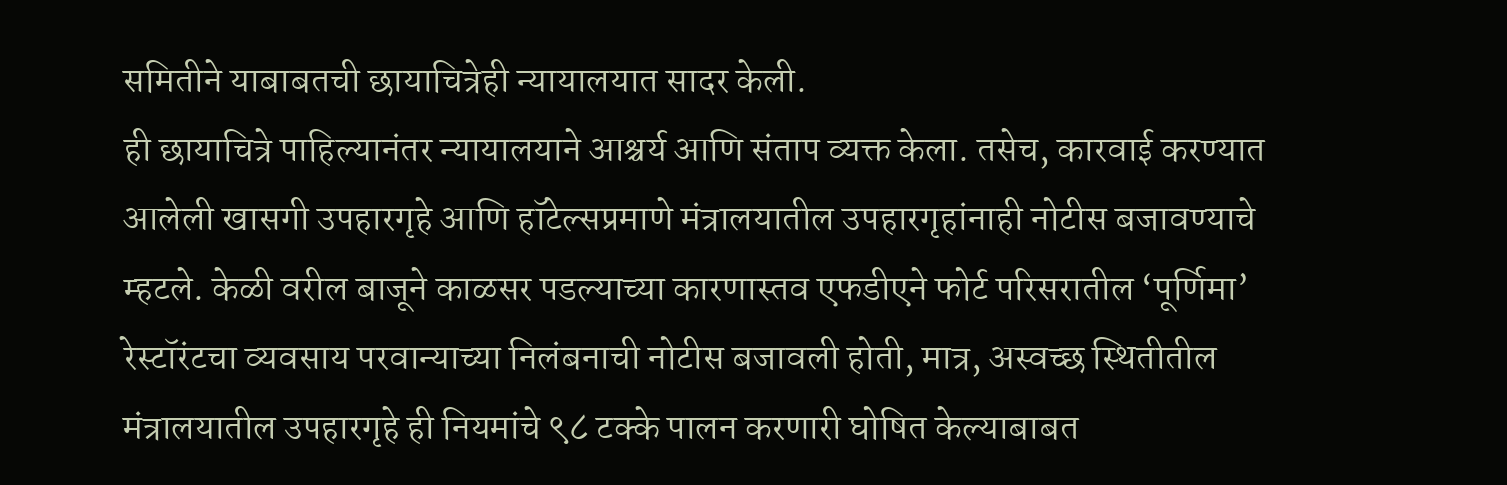समितीने याबाबतची छायाचित्रेही न्यायालयात सादर केली.
ही छायाचित्रे पाहिल्यानंतर न्यायालयाने आश्चर्य आणि संताप व्यक्त केला. तसेच, कारवाई करण्यात आलेली खासगी उपहारगृहे आणि हॉटेल्सप्रमाणे मंत्रालयातील उपहारगृहांनाही नोटीस बजावण्याचे म्हटले. केळी वरील बाजूने काळसर पडल्याच्या कारणास्तव एफडीएने फोर्ट परिसरातील ‘पूर्णिमा’ रेस्टॉरंटचा व्यवसाय परवान्याच्या निलंबनाची नोटीस बजावली होती, मात्र, अस्वच्छ स्थितीतील मंत्रालयातील उपहारगृहे ही नियमांचे ९८ टक्के पालन करणारी घोषित केल्याबाबत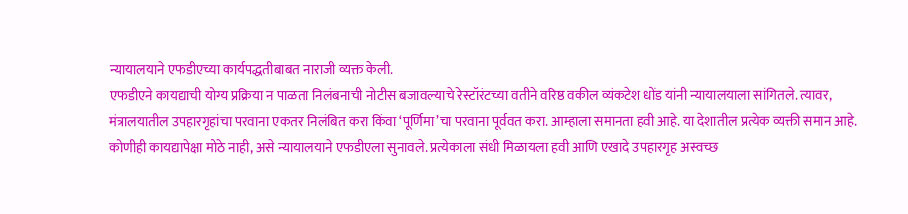न्यायालयाने एफडीएच्या कार्यपद्धतीबाबत नाराजी व्यक्त केली.
एफडीएने कायद्याची योग्य प्रक्रिया न पाळता निलंबनाची नोटीस बजावल्याचे रेस्टॉरंटच्या वतीने वरिष्ठ वकील व्यंकटेश धोंड यांनी न्यायालयाला सांगितले. त्यावर, मंत्रालयातील उपहारगृहांचा परवाना एकतर निलंबित करा किंवा ‘पूर्णिमा’चा परवाना पूर्ववत करा. आम्हाला समानता हवी आहे. या देशातील प्रत्येक व्यक्ती समान आहे. कोणीही कायद्यापेक्षा मोठे नाही, असे न्यायालयाने एफडीएला सुनावले. प्रत्येकाला संधी मिळायला हवी आणि एखादे उपहारगृह अस्वच्छ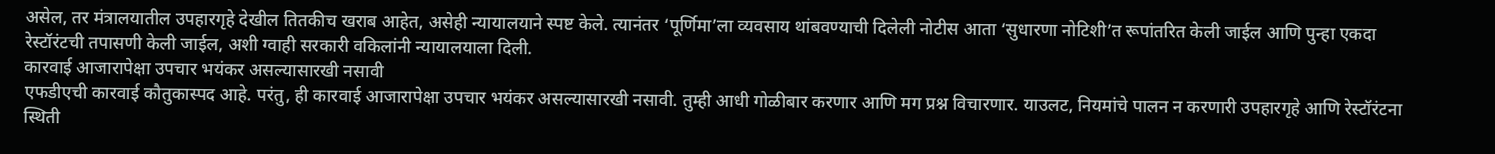असेल, तर मंत्रालयातील उपहारगृहे देखील तितकीच खराब आहेत, असेही न्यायालयाने स्पष्ट केले. त्यानंतर ‘पूर्णिमा’ला व्यवसाय थांबवण्याची दिलेली नोटीस आता ‘सुधारणा नोटिशी’त रूपांतरित केली जाईल आणि पुन्हा एकदा रेस्टॉरंटची तपासणी केली जाईल, अशी ग्वाही सरकारी वकिलांनी न्यायालयाला दिली.
कारवाई आजारापेक्षा उपचार भयंकर असल्यासारखी नसावी
एफडीएची कारवाई कौतुकास्पद आहे. परंतु, ही कारवाई आजारापेक्षा उपचार भयंकर असल्यासारखी नसावी. तुम्ही आधी गोळीबार करणार आणि मग प्रश्न विचारणार. याउलट, नियमांचे पालन न करणारी उपहारगृहे आणि रेस्टॉरंटना स्थिती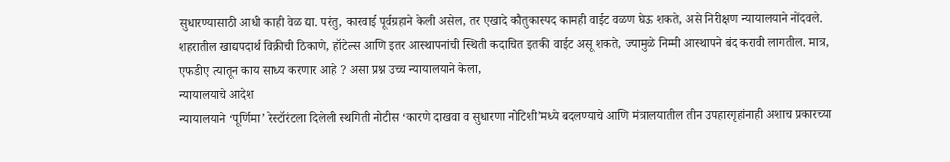सुधारण्यासाठी आधी काही वेळ द्या. परंतु, कारवाई पूर्वग्रहाने केली असेल, तर एखादे कौतुकास्पद कामही वाईट वळण घेऊ शकते, असे निरीक्षण न्यायालयाने नोंदवले. शहरातील खाद्यपदार्थ विक्रीची ठिकाणे, हॉटेल्स आणि इतर आस्थापनांची स्थिती कदाचित इतकी वाईट असू शकते, ज्यामुळे निम्मी आस्थापने बंद करावी लागतील. मात्र, एफडीए त्यातून काय साध्य करणार आहे ? असा प्रश्न उच्च न्यायालयाने केला,
न्यायालयाचे आदेश
न्यायालयाने ‘पूर्णिमा’ रेस्टॉरंटला दिलेली स्थगिती नोटीस ‘कारणे दाखवा व सुधारणा नोटिशी’मध्ये बदलण्याचे आणि मंत्रालयातील तीन उपहारगृहांनाही अशाच प्रकारच्या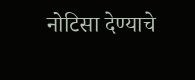नोटिसा देण्याचे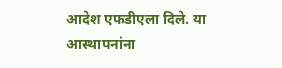आदेश एफडीएला दिले. या आस्थापनांना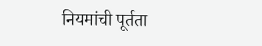नियमांची पूर्तता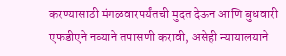करण्यासाठी मंगळवारपर्यंतची मुदत देऊन आणि बुधवारी एफडीएने नव्याने तपासणी करावी, असेही न्यायालयाने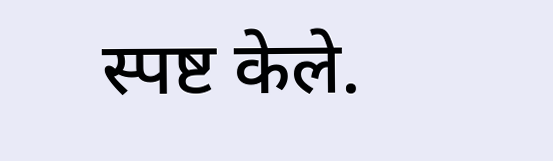स्पष्ट केले.